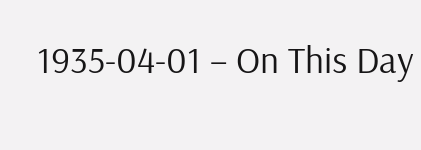1935-04-01 – On This Day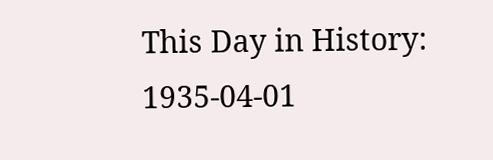This Day in History: 1935-04-01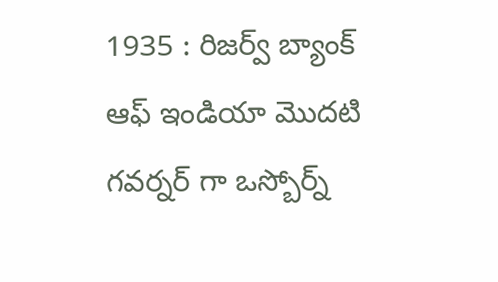1935 : రిజర్వ్ బ్యాంక్ ఆఫ్ ఇండియా మొదటి గవర్నర్ గా ఒస్బోర్న్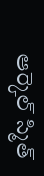ఆర్కెల్ స్మిత్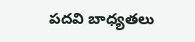పదవి బాధ్యతలు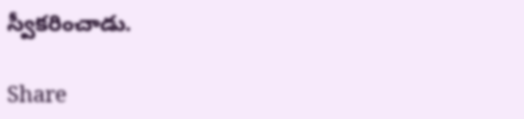స్వీకరించాడు.

Share